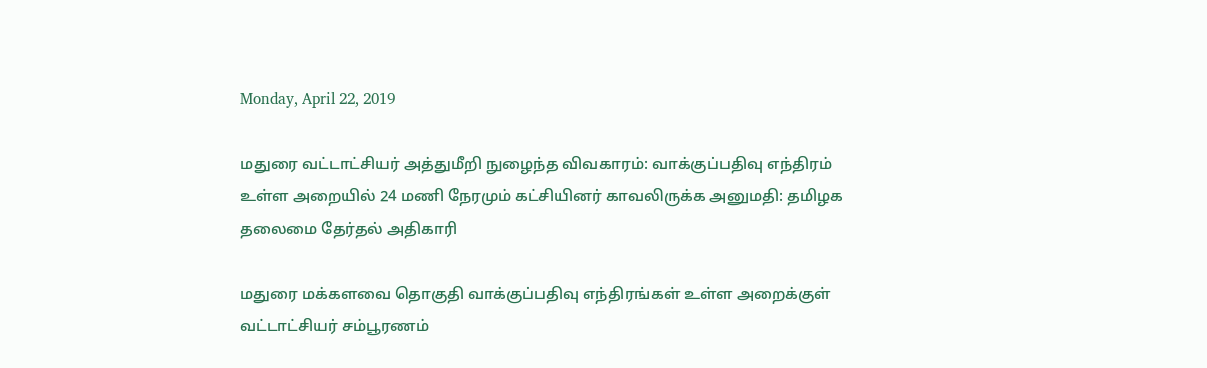Monday, April 22, 2019

மதுரை வட்டாட்சியர் அத்துமீறி நுழைந்த விவகாரம்: வாக்குப்பதிவு எந்திரம் உள்ள அறையில் 24 மணி நேரமும் கட்சியினர் காவலிருக்க அனுமதி: தமிழக தலைமை தேர்தல் அதிகாரி

மதுரை மக்களவை தொகுதி வாக்குப்பதிவு எந்திரங்கள் உள்ள அறைக்குள் வட்டாட்சியர் சம்பூரணம்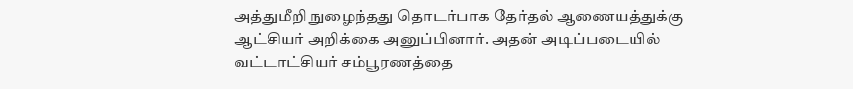அத்துமீறி நுழைந்தது தொடர்பாக தேர்தல் ஆணையத்துக்கு ஆட்சியர் அறிக்கை அனுப்பினார். அதன் அடிப்படையில் வட்டாட்சியர் சம்பூரணத்தை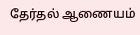தேர்தல் ஆணையம்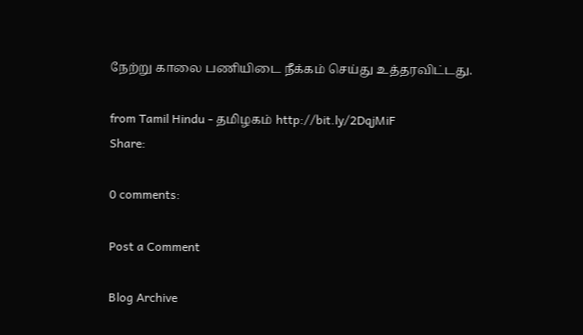நேற்று காலை பணியிடை நீக்கம் செய்து உத்தரவிட்டது.

from Tamil Hindu - தமிழகம் http://bit.ly/2DqjMiF
Share:

0 comments:

Post a Comment

Blog Archive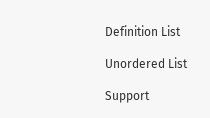Definition List

Unordered List

Support